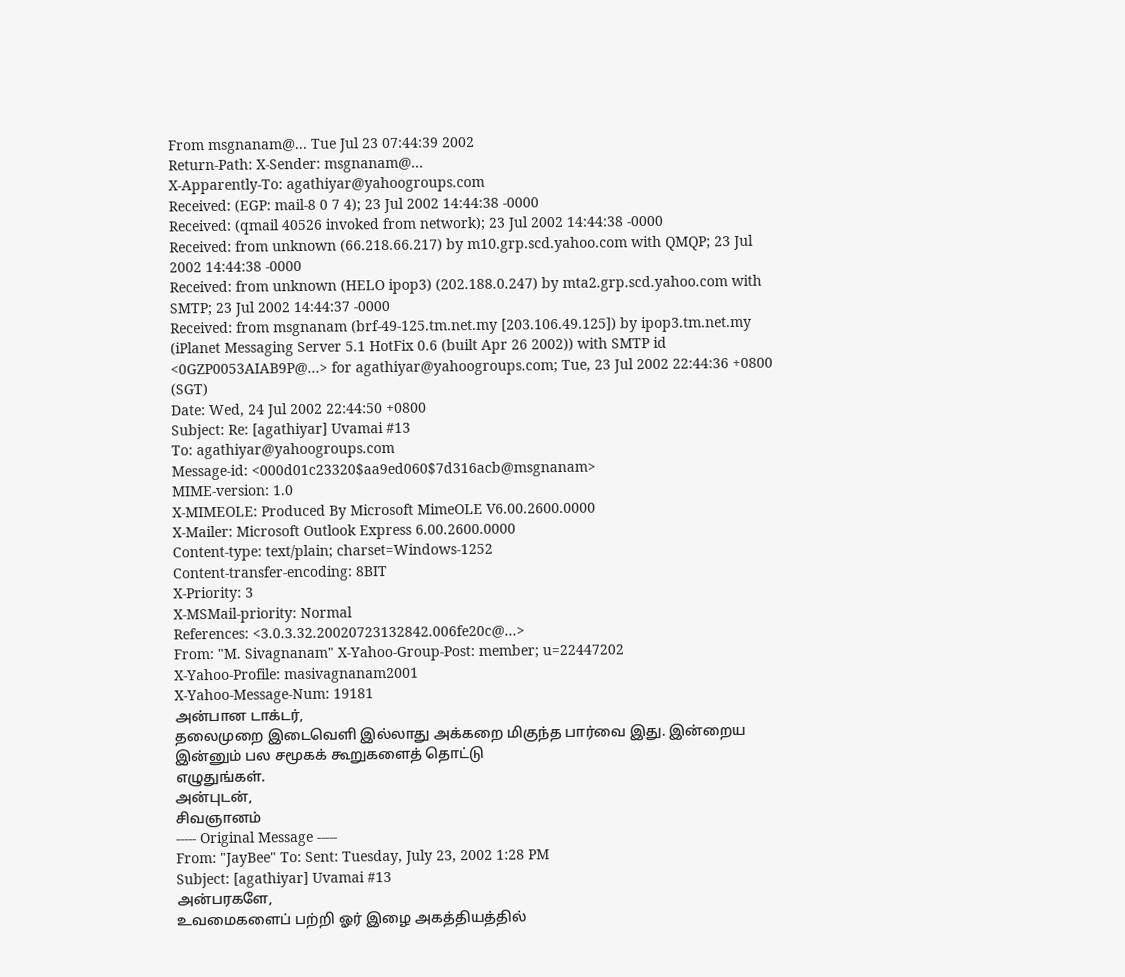From msgnanam@... Tue Jul 23 07:44:39 2002
Return-Path: X-Sender: msgnanam@...
X-Apparently-To: agathiyar@yahoogroups.com
Received: (EGP: mail-8 0 7 4); 23 Jul 2002 14:44:38 -0000
Received: (qmail 40526 invoked from network); 23 Jul 2002 14:44:38 -0000
Received: from unknown (66.218.66.217) by m10.grp.scd.yahoo.com with QMQP; 23 Jul 2002 14:44:38 -0000
Received: from unknown (HELO ipop3) (202.188.0.247) by mta2.grp.scd.yahoo.com with SMTP; 23 Jul 2002 14:44:37 -0000
Received: from msgnanam (brf-49-125.tm.net.my [203.106.49.125]) by ipop3.tm.net.my (iPlanet Messaging Server 5.1 HotFix 0.6 (built Apr 26 2002)) with SMTP id <0GZP0053AIAB9P@...> for agathiyar@yahoogroups.com; Tue, 23 Jul 2002 22:44:36 +0800 (SGT)
Date: Wed, 24 Jul 2002 22:44:50 +0800
Subject: Re: [agathiyar] Uvamai #13
To: agathiyar@yahoogroups.com
Message-id: <000d01c23320$aa9ed060$7d316acb@msgnanam>
MIME-version: 1.0
X-MIMEOLE: Produced By Microsoft MimeOLE V6.00.2600.0000
X-Mailer: Microsoft Outlook Express 6.00.2600.0000
Content-type: text/plain; charset=Windows-1252
Content-transfer-encoding: 8BIT
X-Priority: 3
X-MSMail-priority: Normal
References: <3.0.3.32.20020723132842.006fe20c@...>
From: "M. Sivagnanam" X-Yahoo-Group-Post: member; u=22447202
X-Yahoo-Profile: masivagnanam2001
X-Yahoo-Message-Num: 19181
அன்பான டாக்டர்,
தலைமுறை இடைவெளி இல்லாது அக்கறை மிகுந்த பார்வை இது. இன்றைய இன்னும் பல சமூகக் கூறுகளைத் தொட்டு
எழுதுங்கள்.
அன்புடன்,
சிவஞானம்
----- Original Message -----
From: "JayBee" To: Sent: Tuesday, July 23, 2002 1:28 PM
Subject: [agathiyar] Uvamai #13
அன்பரகளே,
உவமைகளைப் பற்றி ஓர் இழை அகத்தியத்தில்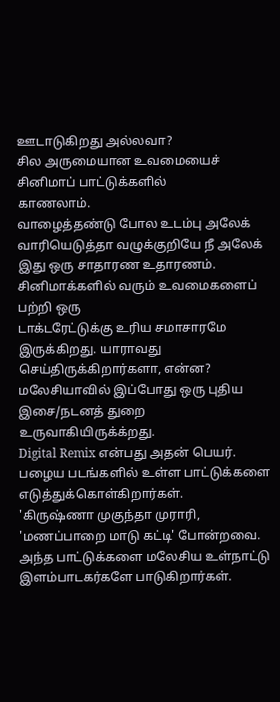ஊடாடுகிறது அல்லவா?
சில அருமையான உவமையைச் சினிமாப் பாட்டுக்களில்
காணலாம்.
வாழைத்தண்டு போல உடம்பு அலேக்
வாரியெடுத்தா வழுக்குறியே நீ அலேக்
இது ஒரு சாதாரண உதாரணம்.
சினிமாக்களில் வரும் உவமைகளைப் பற்றி ஒரு
டாக்டரேட்டுக்கு உரிய சமாசாரமே இருக்கிறது. யாராவது
செய்திருக்கிறார்களா, என்ன?
மலேசியாவில் இப்போது ஒரு புதிய இசை/நடனத் துறை
உருவாகியிருக்க்றது.
Digital Remix என்பது அதன் பெயர்.
பழைய படங்களில் உள்ள பாட்டுக்களை எடுத்துக்கொள்கிறார்கள்.
'கிருஷ்ணா முகுந்தா முராரி, 'மணப்பாறை மாடு கட்டி' போன்றவை.
அந்த பாட்டுக்களை மலேசிய உள்நாட்டு இளம்பாடகர்களே பாடுகிறார்கள்.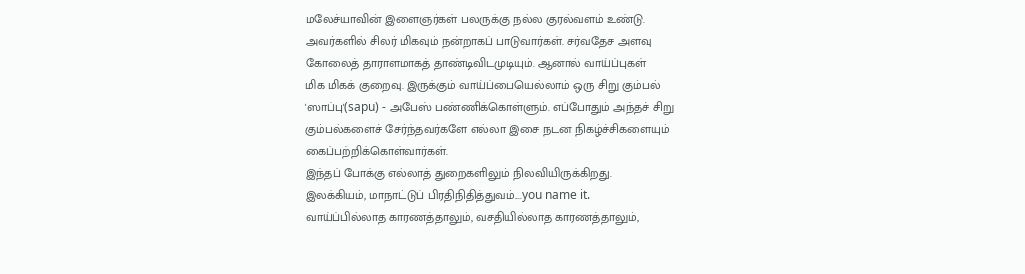மலேச்யாவின் இளைஞர்கள் பலருக்கு நல்ல குரல்வளம் உண்டு.
அவர்களில் சிலர் மிகவும் நன்றாகப் பாடுவார்கள். சர்வதேச அளவு
கோலைத் தாராளமாகத் தாண்டிவிடமுடியும். ஆனால் வாய்ப்புகள்
மிக மிகக் குறைவு. இருக்கும் வாய்ப்பையெல்லாம் ஒரு சிறு கும்பல்
'ஸாப்பு'(sapu) - அபேஸ் பண்ணிக்கொள்ளும். எப்போதும் அந்தச் சிறு
கும்பல்களைச் சேர்ந்தவர்களே எல்லா இசை நடன நிகழ்ச்சிகளையும்
கைப்பற்றிக்கொள்வார்கள்.
இந்தப் போக்கு எல்லாத் துறைகளிலும் நிலவியிருக்கிறது.
இலக்கியம், மாநாட்டுப் பிரதிநிதித்துவம்....you name it.
வாய்ப்பில்லாத காரணத்தாலும், வசதியில்லாத காரணத்தாலும்,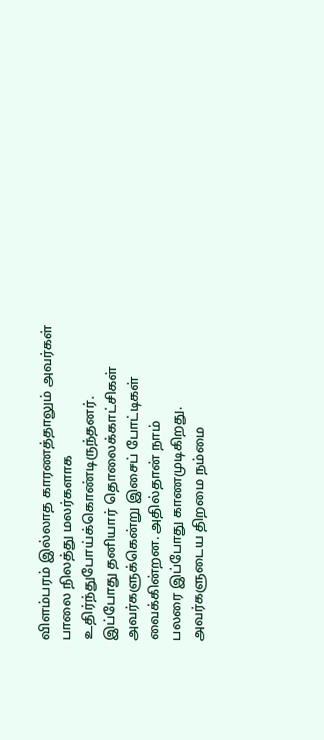விளம்பரம் இல்லாத காரணத்தாலும் அவர்கள் பாலை நிலத்து மலர்களாக உதிர்ந்துபோய்க்கொண்டிருந்தனர்.
இப்போது தனியார் தொலைக்காட்சிகள்
அவர்களுக்கென்று இசைப் போட்டிகள் வைக்கின்றன. அதில்தான் நாம்
பலரை இப்போது காணமுடிகிறது. அவர்களுடைய திறமை நம்மை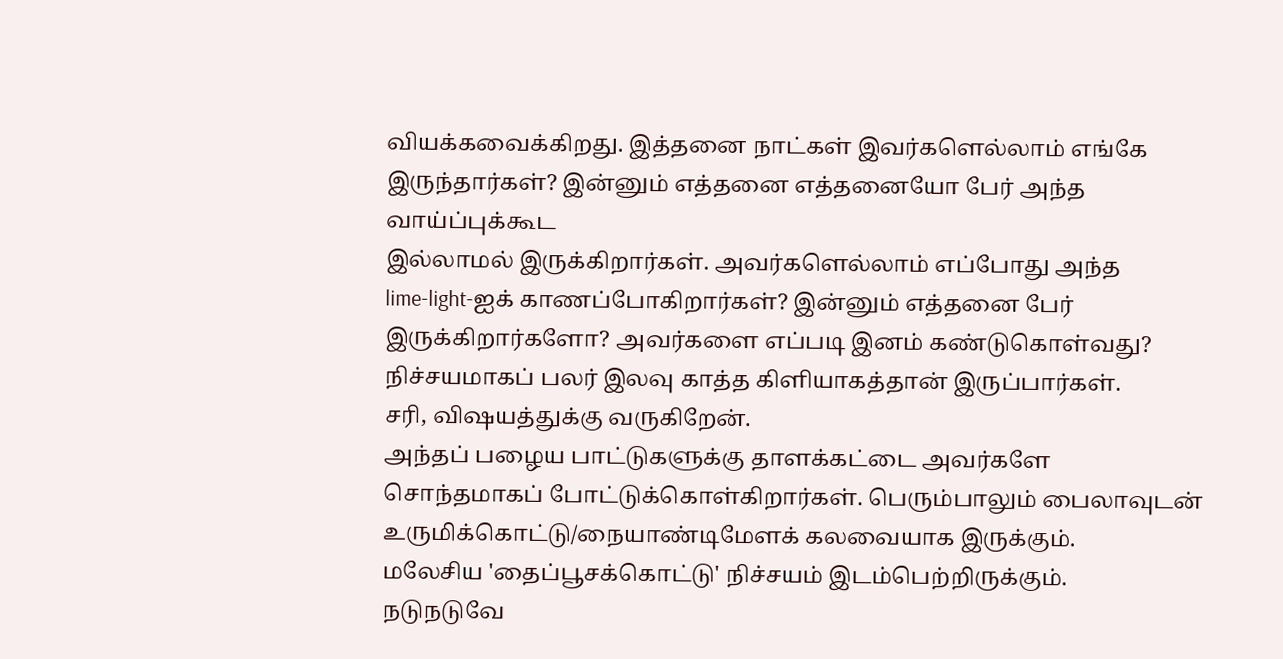வியக்கவைக்கிறது. இத்தனை நாட்கள் இவர்களெல்லாம் எங்கே
இருந்தார்கள்? இன்னும் எத்தனை எத்தனையோ பேர் அந்த வாய்ப்புக்கூட
இல்லாமல் இருக்கிறார்கள். அவர்களெல்லாம் எப்போது அந்த
lime-light-ஐக் காணப்போகிறார்கள்? இன்னும் எத்தனை பேர்
இருக்கிறார்களோ? அவர்களை எப்படி இனம் கண்டுகொள்வது?
நிச்சயமாகப் பலர் இலவு காத்த கிளியாகத்தான் இருப்பார்கள்.
சரி, விஷயத்துக்கு வருகிறேன்.
அந்தப் பழைய பாட்டுகளுக்கு தாளக்கட்டை அவர்களே
சொந்தமாகப் போட்டுக்கொள்கிறார்கள். பெரும்பாலும் பைலாவுடன்
உருமிக்கொட்டு/நையாண்டிமேளக் கலவையாக இருக்கும்.
மலேசிய 'தைப்பூசக்கொட்டு' நிச்சயம் இடம்பெற்றிருக்கும்.
நடுநடுவே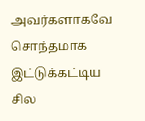அவர்களாகவே சொந்தமாக இட்டுக்கட்டிய சில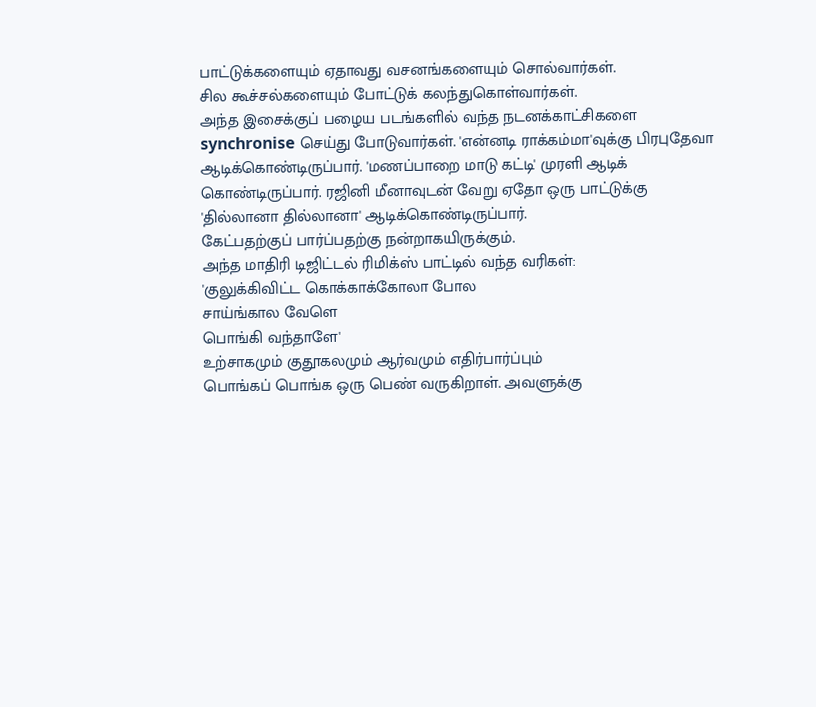பாட்டுக்களையும் ஏதாவது வசனங்களையும் சொல்வார்கள்.
சில கூச்சல்களையும் போட்டுக் கலந்துகொள்வார்கள்.
அந்த இசைக்குப் பழைய படங்களில் வந்த நடனக்காட்சிகளை
synchronise செய்து போடுவார்கள். 'என்னடி ராக்கம்மா'வுக்கு பிரபுதேவா
ஆடிக்கொண்டிருப்பார். 'மணப்பாறை மாடு கட்டி' முரளி ஆடிக்
கொண்டிருப்பார். ரஜினி மீனாவுடன் வேறு ஏதோ ஒரு பாட்டுக்கு
'தில்லானா தில்லானா' ஆடிக்கொண்டிருப்பார்.
கேட்பதற்குப் பார்ப்பதற்கு நன்றாகயிருக்கும்.
அந்த மாதிரி டிஜிட்டல் ரிமிக்ஸ் பாட்டில் வந்த வரிகள்:
'குலுக்கிவிட்ட கொக்காக்கோலா போல
சாய்ங்கால வேளெ
பொங்கி வந்தாளே'
உற்சாகமும் குதூகலமும் ஆர்வமும் எதிர்பார்ப்பும்
பொங்கப் பொங்க ஒரு பெண் வருகிறாள். அவளுக்கு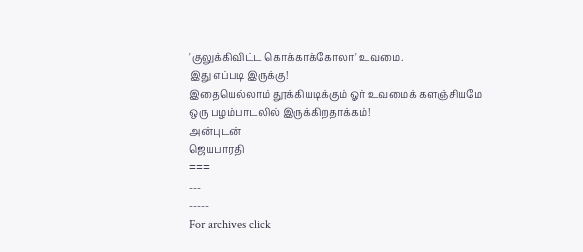'குலுக்கிவிட்ட கொக்காக்கோலா' உவமை.
இது எப்படி இருக்கு!
இதையெல்லாம் தூக்கியடிக்கும் ஓர் உவமைக் களஞ்சியமே
ஒரு பழம்பாடலில் இருக்கிறதாக்கம்!
அன்புடன்
ஜெயபாரதி
===
---
-----
For archives click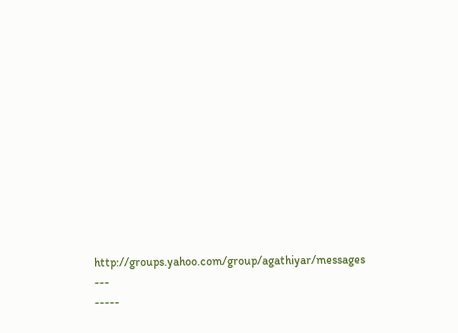http://groups.yahoo.com/group/agathiyar/messages
---
-----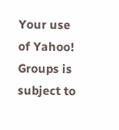Your use of Yahoo! Groups is subject to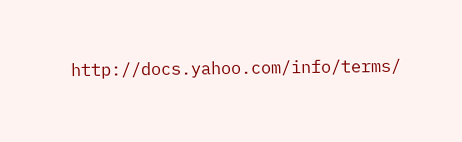http://docs.yahoo.com/info/terms/